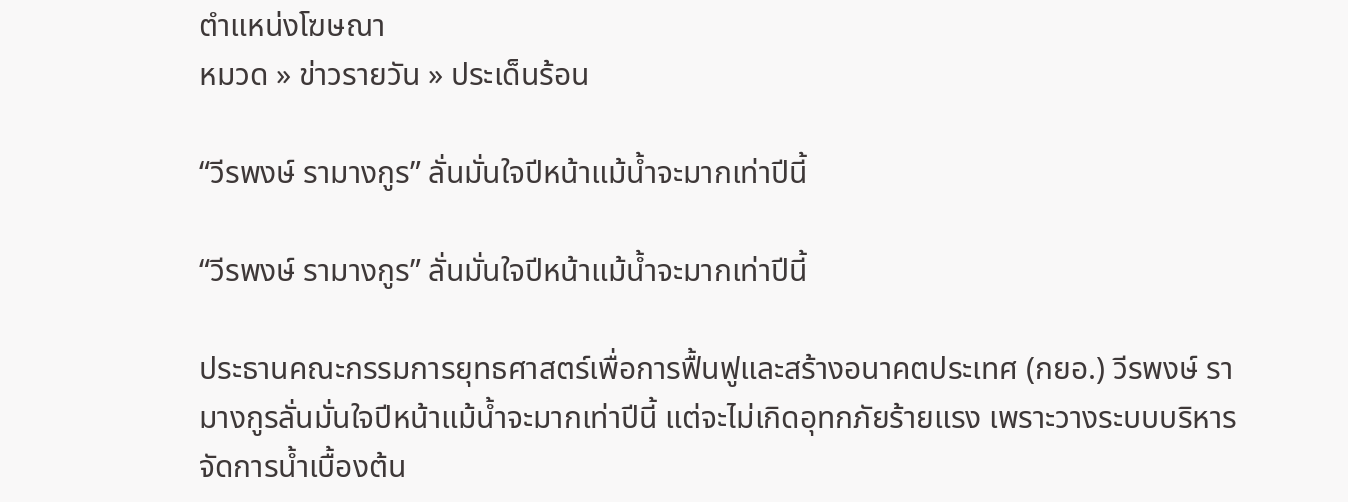ตำแหน่งโฆษณา
หมวด » ข่าวรายวัน » ประเด็นร้อน

“วีรพงษ์ รามางกูร” ลั่นมั่นใจปีหน้าแม้น้ำจะมากเท่าปีนี้

“วีรพงษ์ รามางกูร” ลั่นมั่นใจปีหน้าแม้น้ำจะมากเท่าปีนี้

ประธานคณะกรรมการยุทธศาสตร์เพื่อการฟื้นฟูและสร้างอนาคตประเทศ (กยอ.) วีรพงษ์ รามางกูรลั่นมั่นใจปีหน้าแม้น้ำจะมากเท่าปีนี้ แต่จะไม่เกิดอุทกภัยร้ายแรง เพราะวางระบบบริหารจัดการน้ำเบื้องต้น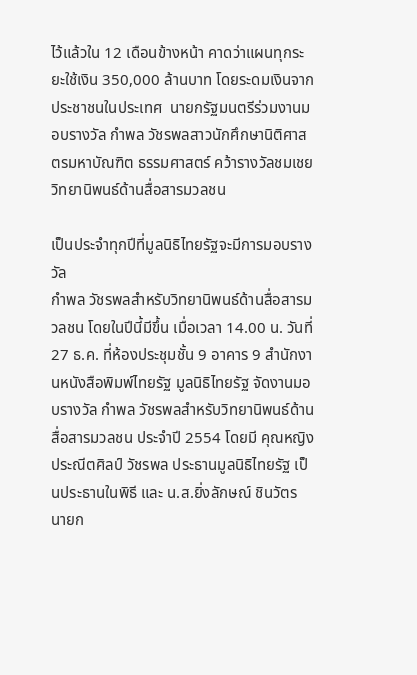ไว้แล้วใน 12 เดือนข้างหน้า คาดว่าแผนทุกระยะใช้เงิน 350,000 ล้านบาท โดยระดมเงินจากประชาชนในประเทศ  นายกรัฐมนตรีร่วมงานมอบรางวัล กำพล วัชรพลสาวนักศึกษานิติศาสตรมหาบัณฑิต ธรรมศาสตร์ คว้ารางวัลชมเชย วิทยานิพนธ์ด้านสื่อสารมวลชน

เป็นประจำทุกปีที่มูลนิธิไทยรัฐจะมีการมอบรางวัล
กำพล วัชรพลสำหรับวิทยานิพนธ์ด้านสื่อสารมวลชน โดยในปีนี้มีขึ้น เมื่อเวลา 14.00 น. วันที่ 27 ธ.ค. ที่ห้องประชุมชั้น 9 อาคาร 9 สำนักงานหนังสือพิมพ์ไทยรัฐ มูลนิธิไทยรัฐ จัดงานมอบรางวัล กำพล วัชรพลสำหรับวิทยานิพนธ์ด้านสื่อสารมวลชน ประจำปี 2554 โดยมี คุณหญิงประณีตศิลป์ วัชรพล ประธานมูลนิธิไทยรัฐ เป็นประธานในพิธี และ น.ส.ยิ่งลักษณ์ ชินวัตร นายก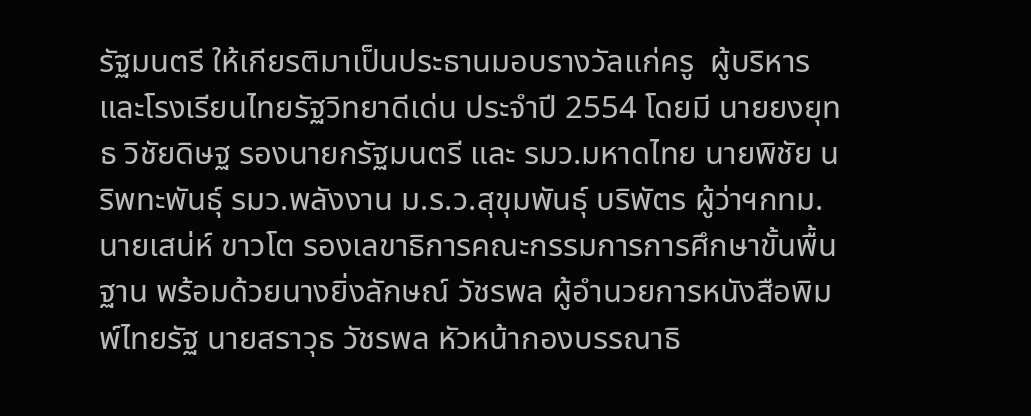รัฐมนตรี ให้เกียรติมาเป็นประธานมอบรางวัลแก่ครู  ผู้บริหาร และโรงเรียนไทยรัฐวิทยาดีเด่น ประจำปี 2554 โดยมี นายยงยุทธ วิชัยดิษฐ รองนายกรัฐมนตรี และ รมว.มหาดไทย นายพิชัย นริพทะพันธุ์ รมว.พลังงาน ม.ร.ว.สุขุมพันธุ์ บริพัตร ผู้ว่าฯกทม. นายเสน่ห์ ขาวโต รองเลขาธิการคณะกรรมการการศึกษาขั้นพื้นฐาน พร้อมด้วยนางยิ่งลักษณ์ วัชรพล ผู้อำนวยการหนังสือพิมพ์ไทยรัฐ นายสราวุธ วัชรพล หัวหน้ากองบรรณาธิ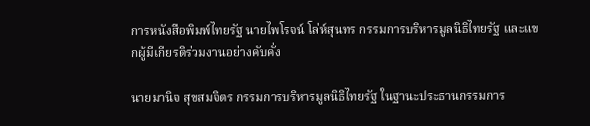การหนังสือพิมพ์ไทยรัฐ นายไพโรจน์ โล่ห์สุนทร กรรมการบริหารมูลนิธิไทยรัฐ และแขกผู้มีเกียรติร่วมงานอย่างคับคั่ง

นายมานิจ สุขสมจิตร กรรมการบริหารมูลนิธิไทยรัฐ ในฐานะประธานกรรมการ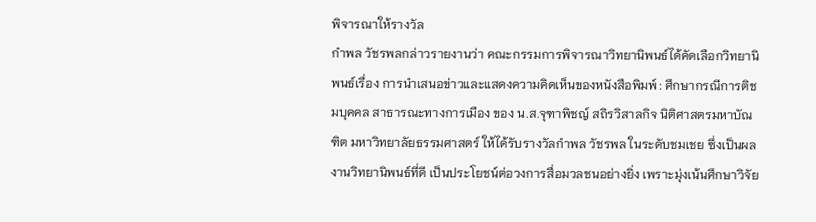พิจารณาให้รางวัล
กำพล วัชรพลกล่าวรายงานว่า คณะกรรมการพิจารณาวิทยานิพนธ์ได้คัดเลือกวิทยานิพนธ์เรื่อง การนำเสนอข่าวและแสดงความคิดเห็นของหนังสือพิมพ์ : ศึกษากรณีการติชมบุคคล สาธารณะทางการเมือง ของ น.ส.จุฑาพิชญ์ สถิรวิสาลกิจ นิติศาสตรมหาบัณฑิต มหาวิทยาลัยธรรมศาสตร์ ให้ได้รับรางวัลกำพล วัชรพล ในระดับชมเชย ซึ่งเป็นผลงานวิทยานิพนธ์ที่ดี เป็นประโยชน์ต่อวงการสื่อมวลชนอย่างยิ่ง เพราะมุ่งเน้นศึกษาวิจัย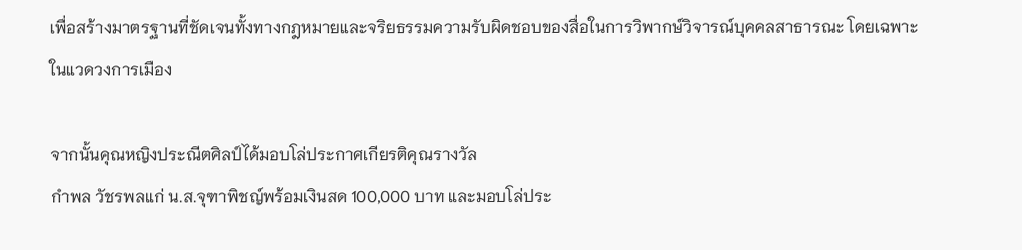เพื่อสร้างมาตรฐานที่ชัดเจนทั้งทางกฎหมายและจริยธรรมความรับผิดชอบของสื่อในการวิพากษ์วิจารณ์บุคคลสาธารณะ โดยเฉพาะในแวดวงการเมือง

จากนั้นคุณหญิงประณีตศิลป์ได้มอบโล่ประกาศเกียรติคุณรางวัล
กำพล วัชรพลแก่ น.ส.จุฑาพิชญ์พร้อมเงินสด 100,000 บาท และมอบโล่ประ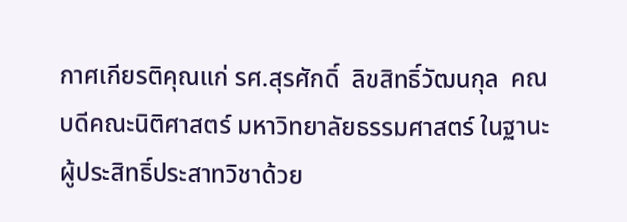กาศเกียรติคุณแก่ รศ.สุรศักดิ์  ลิขสิทธิ์วัฒนกุล  คณบดีคณะนิติศาสตร์ มหาวิทยาลัยธรรมศาสตร์ ในฐานะผู้ประสิทธิ์ประสาทวิชาด้วย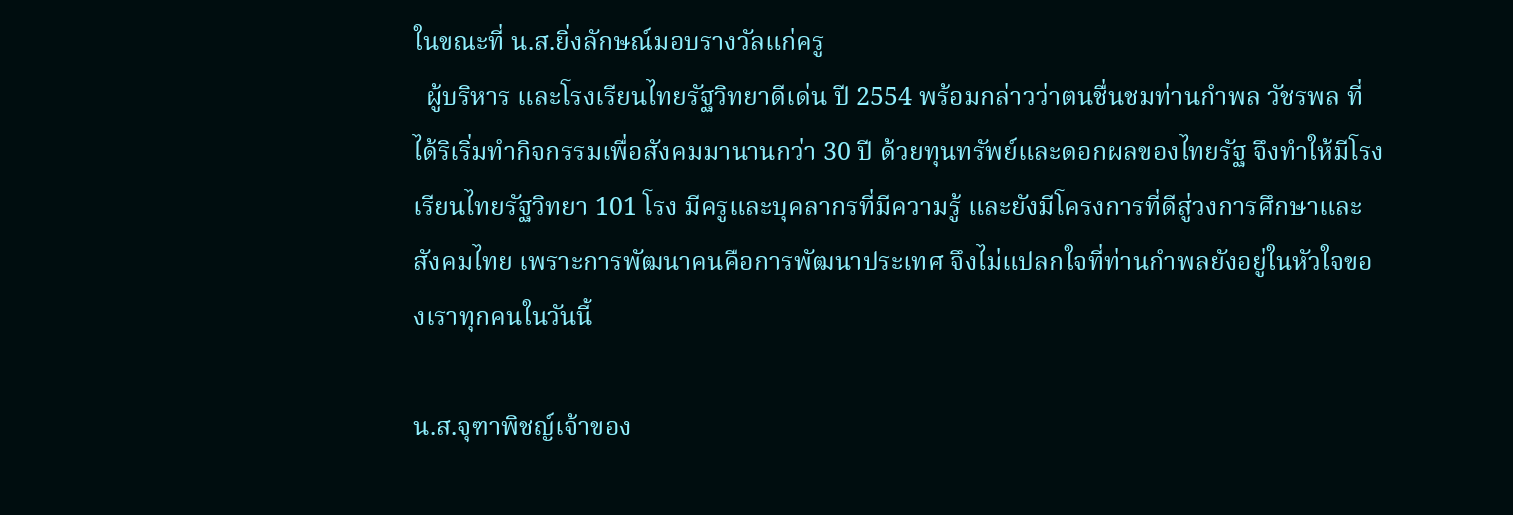ในขณะที่ น.ส.ยิ่งลักษณ์มอบรางวัลแก่ครู
  ผู้บริหาร และโรงเรียนไทยรัฐวิทยาดีเด่น ปี 2554 พร้อมกล่าวว่าตนชื่นชมท่านกำพล วัชรพล ที่ได้ริเริ่มทำกิจกรรมเพื่อสังคมมานานกว่า 30 ปี ด้วยทุนทรัพย์และดอกผลของไทยรัฐ จึงทำให้มีโรงเรียนไทยรัฐวิทยา 101 โรง มีครูและบุคลากรที่มีความรู้ และยังมีโครงการที่ดีสู่วงการศึกษาและสังคมไทย เพราะการพัฒนาคนคือการพัฒนาประเทศ จึงไม่แปลกใจที่ท่านกำพลยังอยู่ในหัวใจของเราทุกคนในวันนี้

น.ส.จุฑาพิชญ์เจ้าของ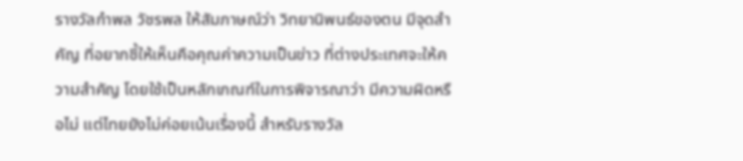รางวัลกำพล วัชรพล ให้สัมภาษณ์ว่า วิทยานิพนธ์ของตน มีจุดสำคัญ ที่อยากชี้ให้เห็นคือคุณค่าความเป็นข่าว ที่ต่างประเทศจะให้ความสำคัญ โดยใช้เป็นหลักเกณฑ์ในการพิจารณาว่า มีความผิดหรือไม่ แต่ไทยยังไม่ค่อยเน้นเรื่องนี้ สำหรับรางวัล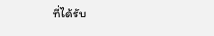ที่ได้รับ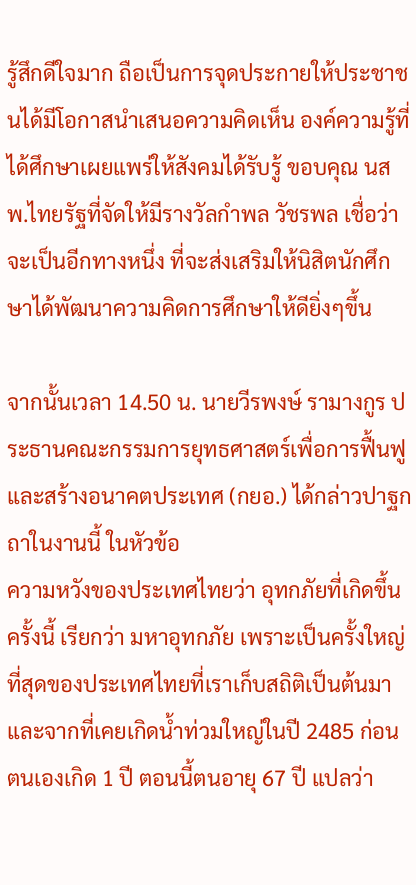รู้สึกดีใจมาก ถือเป็นการจุดประกายให้ประชาชนได้มีโอกาสนำเสนอความคิดเห็น องค์ความรู้ที่ได้ศึกษาเผยแพร่ให้สังคมได้รับรู้ ขอบคุณ นสพ.ไทยรัฐที่จัดให้มีรางวัลกำพล วัชรพล เชื่อว่าจะเป็นอีกทางหนึ่ง ที่จะส่งเสริมให้นิสิตนักศึกษาได้พัฒนาความคิดการศึกษาให้ดียิ่งๆขึ้น

จากนั้นเวลา 14.50 น. นายวีรพงษ์ รามางกูร ประธานคณะกรรมการยุทธศาสตร์เพื่อการฟื้นฟูและสร้างอนาคตประเทศ (กยอ.) ได้กล่าวปาฐกถาในงานนี้ ในหัวข้อ
ความหวังของประเทศไทยว่า อุทกภัยที่เกิดขึ้นครั้งนี้ เรียกว่า มหาอุทกภัย เพราะเป็นครั้งใหญ่ที่สุดของประเทศไทยที่เราเก็บสถิติเป็นต้นมา และจากที่เคยเกิดน้ำท่วมใหญ่ในปี 2485 ก่อนตนเองเกิด 1 ปี ตอนนี้ตนอายุ 67 ปี แปลว่า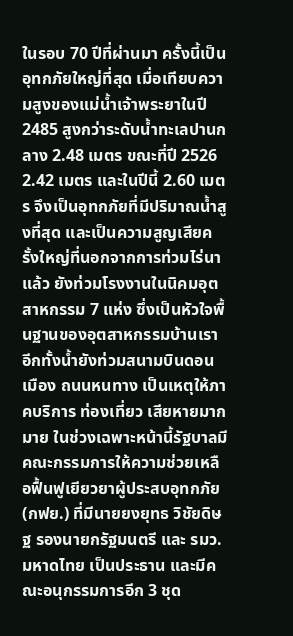ในรอบ 70 ปีที่ผ่านมา ครั้งนี้เป็นอุทกภัยใหญ่ที่สุด เมื่อเทียบความสูงของแม่น้ำเจ้าพระยาในปี 2485 สูงกว่าระดับน้ำทะเลปานกลาง 2.48 เมตร ขณะที่ปี 2526 2.42 เมตร และในปีนี้ 2.60 เมตร จึงเป็นอุทกภัยที่มีปริมาณน้ำสูงที่สุด และเป็นความสูญเสียครั้งใหญ่ที่นอกจากการท่วมไร่นาแล้ว ยังท่วมโรงงานในนิคมอุตสาหกรรม 7 แห่ง ซึ่งเป็นหัวใจพื้นฐานของอุตสาหกรรมบ้านเรา  อีกทั้งน้ำยังท่วมสนามบินดอนเมือง ถนนหนทาง เป็นเหตุให้ภาคบริการ ท่องเที่ยว เสียหายมากมาย ในช่วงเฉพาะหน้านี้รัฐบาลมีคณะกรรมการให้ความช่วยเหลือฟื้นฟูเยียวยาผู้ประสบอุทกภัย (กฟย.) ที่มีนายยงยุทธ วิชัยดิษฐ รองนายกรัฐมนตรี และ รมว. มหาดไทย เป็นประธาน และมีคณะอนุกรรมการอีก 3 ชุด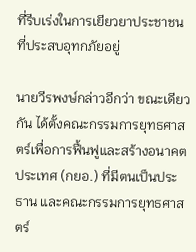ที่รีบเร่งในการเยียวยาประชาชนที่ประสบอุทกภัยอยู่

นายวีรพงษ์กล่าวอีกว่า ขณะเดียวกัน ได้ตั้งคณะกรรมการยุทธศาสตร์เพื่อการฟื้นฟูและสร้างอนาคตประเทศ (กยอ.) ที่มีตนเป็นประธาน และคณะกรรมการยุทธศาสตร์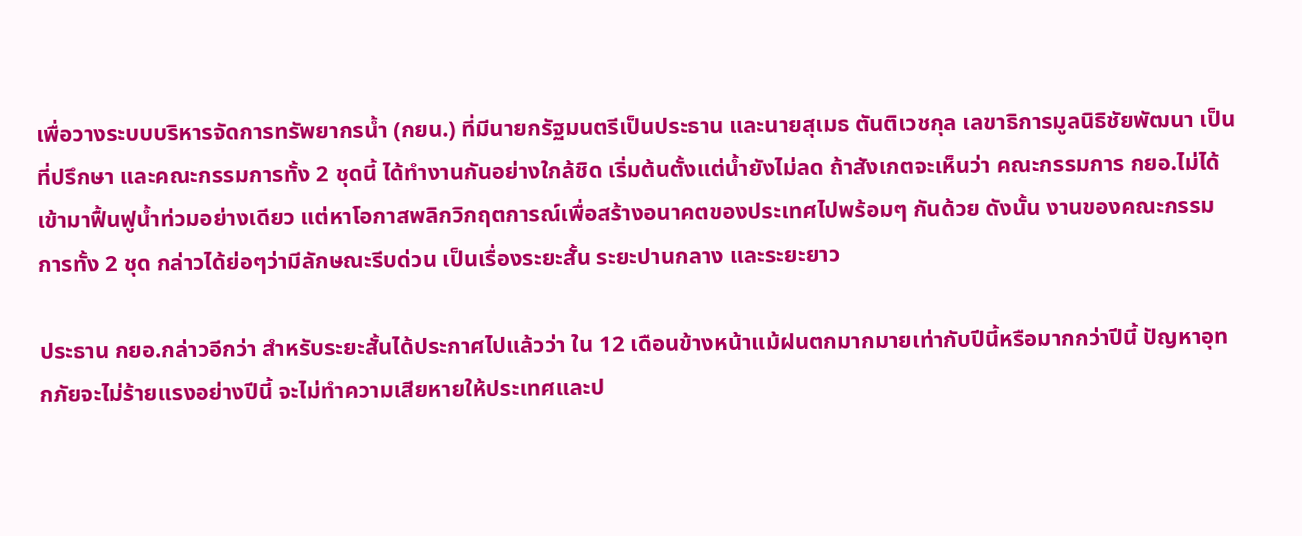เพื่อวางระบบบริหารจัดการทรัพยากรน้ำ (กยน.) ที่มีนายกรัฐมนตรีเป็นประธาน และนายสุเมธ ตันติเวชกุล เลขาธิการมูลนิธิชัยพัฒนา เป็นที่ปรึกษา และคณะกรรมการทั้ง 2 ชุดนี้ ได้ทำงานกันอย่างใกล้ชิด เริ่มต้นตั้งแต่น้ำยังไม่ลด ถ้าสังเกตจะเห็นว่า คณะกรรมการ กยอ.ไม่ได้เข้ามาฟื้นฟูน้ำท่วมอย่างเดียว แต่หาโอกาสพลิกวิกฤตการณ์เพื่อสร้างอนาคตของประเทศไปพร้อมๆ กันด้วย ดังนั้น งานของคณะกรรมการทั้ง 2 ชุด กล่าวได้ย่อๆว่ามีลักษณะรีบด่วน เป็นเรื่องระยะสั้น ระยะปานกลาง และระยะยาว

ประธาน กยอ.กล่าวอีกว่า สำหรับระยะสั้นได้ประกาศไปแล้วว่า ใน 12 เดือนข้างหน้าแม้ฝนตกมากมายเท่ากับปีนี้หรือมากกว่าปีนี้ ปัญหาอุทกภัยจะไม่ร้ายแรงอย่างปีนี้ จะไม่ทำความเสียหายให้ประเทศและป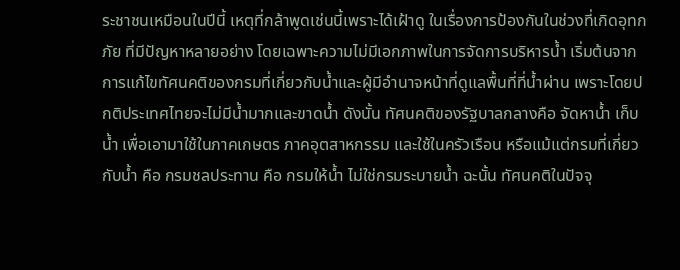ระชาชนเหมือนในปีนี้ เหตุที่กล้าพูดเช่นนี้เพราะได้เฝ้าดู ในเรื่องการป้องกันในช่วงที่เกิดอุทกภัย ที่มีปัญหาหลายอย่าง โดยเฉพาะความไม่มีเอกภาพในการจัดการบริหารน้ำ เริ่มต้นจากการแก้ไขทัศนคติของกรมที่เกี่ยวกับน้ำและผู้มีอำนาจหน้าที่ดูแลพื้นที่ที่น้ำผ่าน เพราะโดยปกติประเทศไทยจะไม่มีน้ำมากและขาดน้ำ ดังนั้น ทัศนคติของรัฐบาลกลางคือ จัดหาน้ำ เก็บน้ำ เพื่อเอามาใช้ในภาคเกษตร ภาคอุตสาหกรรม และใช้ในครัวเรือน หรือแม้แต่กรมที่เกี่ยวกับน้ำ คือ กรมชลประทาน คือ กรมให้น้ำ ไม่ใช่กรมระบายน้ำ ฉะนั้น ทัศนคติในปัจจุ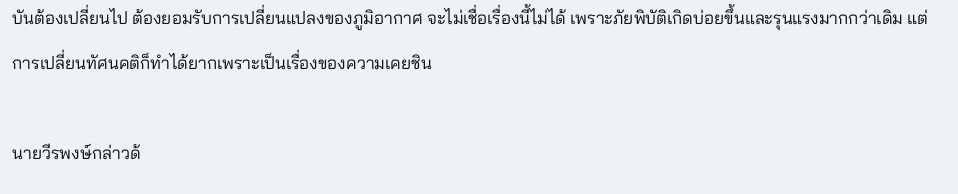บันต้องเปลี่ยนไป ต้องยอมรับการเปลี่ยนแปลงของภูมิอากาศ จะไม่เชื่อเรื่องนี้ไม่ได้ เพราะภัยพิบัติเกิดบ่อยขึ้นและรุนแรงมากกว่าเดิม แต่การเปลี่ยนทัศนคติก็ทำได้ยากเพราะเป็นเรื่องของความเคยชิน

นายวีรพงษ์กล่าวด้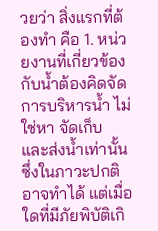วยว่า สิ่งแรกที่ต้องทำ คือ 1. หน่วยงานที่เกี่ยวข้องกับน้ำต้องคิดจัดการบริหารน้ำ ไม่ใช่หา จัดเก็บ และส่งน้ำเท่านั้น ซึ่งในภาวะปกติอาจทำได้ แต่เมื่อใดที่มีภัยพิบัติเกิ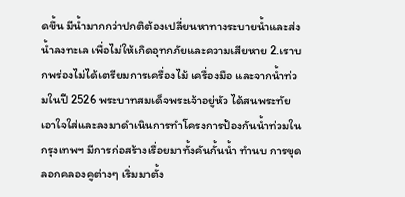ดขึ้น มีน้ำมากกว่าปกติต้องเปลี่ยนหาทางระบายน้ำและส่งน้ำลงทะเล เพื่อไม่ให้เกิดอุทกภัยและความเสียหาย 2.เราบกพร่องไม่ได้เตรียมการเครื่องไม้ เครื่องมือ และจากน้ำท่วมในปี 2526 พระบาทสมเด็จพระเจ้าอยู่หัว ได้สนพระทัยเอาใจใส่และลงมาดำเนินการทำโครงการป้องกันน้ำท่วมในกรุงเทพฯ มีการก่อสร้างเรื่อยมาทั้งคันกั้นน้ำ ทำนบ การขุดลอกคลองคูต่างๆ เริ่มมาตั้ง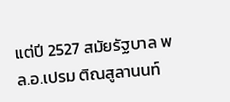แต่ปี 2527 สมัยรัฐบาล พล.อ.เปรม ติณสูลานนท์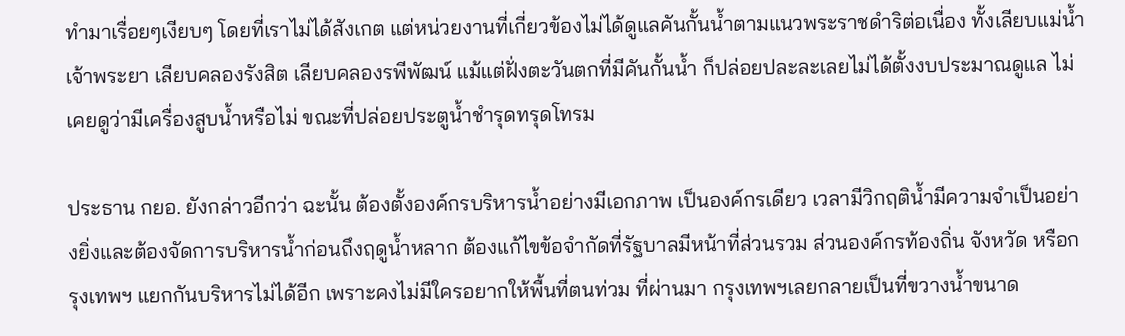ทำมาเรื่อยๆเงียบๆ โดยที่เราไม่ได้สังเกต แต่หน่วยงานที่เกี่ยวข้องไม่ได้ดูแลคันกั้นน้ำตามแนวพระราชดำริต่อเนื่อง ทั้งเลียบแม่น้ำเจ้าพระยา เลียบคลองรังสิต เลียบคลองรพีพัฒน์ แม้แต่ฝั่งตะวันตกที่มีคันกั้นน้ำ ก็ปล่อยปละละเลยไม่ได้ตั้งงบประมาณดูแล ไม่เคยดูว่ามีเครื่องสูบน้ำหรือไม่ ขณะที่ปล่อยประตูน้ำชำรุดทรุดโทรม

ประธาน กยอ. ยังกล่าวอีกว่า ฉะนั้น ต้องตั้งองค์กรบริหารน้ำอย่างมีเอกภาพ เป็นองค์กรเดียว เวลามีวิกฤติน้ำมีความจำเป็นอย่างยิ่งและต้องจัดการบริหารน้ำก่อนถึงฤดูน้ำหลาก ต้องแก้ไขข้อจำกัดที่รัฐบาลมีหน้าที่ส่วนรวม ส่วนองค์กรท้องถิ่น จังหวัด หรือกรุงเทพฯ แยกกันบริหารไม่ได้อีก เพราะคงไม่มีใครอยากให้พื้นที่ตนท่วม ที่ผ่านมา กรุงเทพฯเลยกลายเป็นที่ขวางน้ำขนาด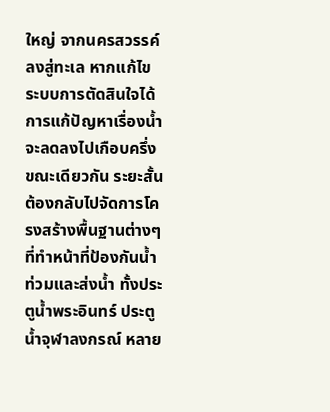ใหญ่ จากนครสวรรค์ลงสู่ทะเล หากแก้ไขระบบการตัดสินใจได้ การแก้ปัญหาเรื่องน้ำจะลดลงไปเกือบครึ่ง ขณะเดียวกัน ระยะสั้นต้องกลับไปจัดการโครงสร้างพื้นฐานต่างๆ ที่ทำหน้าที่ป้องกันน้ำท่วมและส่งน้ำ ทั้งประตูน้ำพระอินทร์ ประตูน้ำจุฬาลงกรณ์ หลาย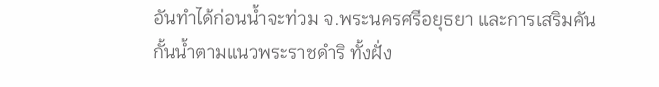อันทำได้ก่อนน้ำจะท่วม จ.พระนครศรีอยุธยา และการเสริมคันกั้นน้ำตามแนวพระราชดำริ ทั้งฝั่ง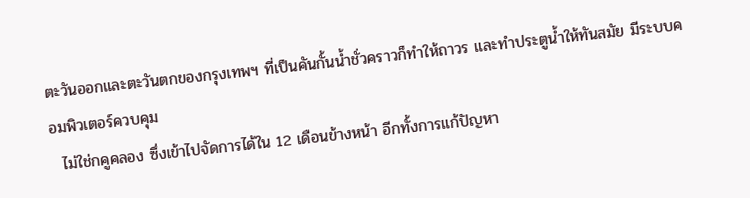ตะวันออกและตะวันตกของกรุงเทพฯ ที่เป็นคันกั้นน้ำชั่วคราวก็ทำให้ถาวร และทำประตูน้ำให้ทันสมัย มีระบบคอมพิวเตอร์ควบคุม
  ไม่ใช่กคูคลอง ซึ่งเข้าไปจัดการได้ใน 12 เดือนข้างหน้า อีกทั้งการแก้ปัญหา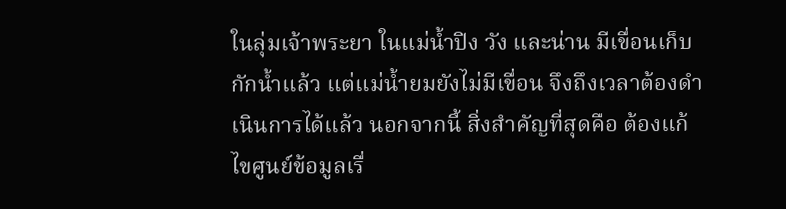ในลุ่มเจ้าพระยา ในแม่น้ำปิง วัง และน่าน มีเขื่อนเก็บกักน้ำแล้ว แต่แม่น้ำยมยังไม่มีเขื่อน จึงถึงเวลาต้องดำเนินการได้แล้ว นอกจากนี้ สิ่งสำคัญที่สุดคือ ต้องแก้ไขศูนย์ข้อมูลเรื่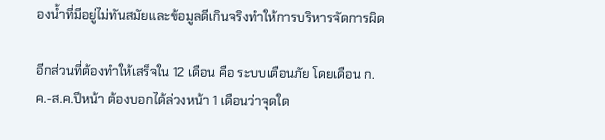องน้ำที่มีอยู่ไม่ทันสมัยและข้อมูลดีเกินจริงทำให้การบริหารจัดการผิด

อีกส่วนที่ต้องทำให้เสร็จใน 12 เดือน คือ ระบบเตือนภัย โดยเดือน ก.ค.-ส.ค.ปีหน้า ต้องบอกได้ล่วงหน้า 1 เดือนว่าจุดใด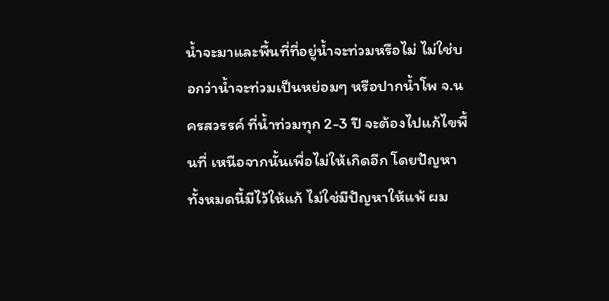น้ำจะมาและพื้นที่ที่อยู่น้ำจะท่วมหรือไม่ ไม่ใช่บอกว่าน้ำจะท่วมเป็นหย่อมๆ หรือปากน้ำโพ จ.นครสวรรค์ ที่น้ำท่วมทุก 2-3 ปี จะต้องไปแก้ไขพื้นที่ เหนือจากนั้นเพื่อไม่ให้เกิดอีก โดยปัญหาทั้งหมดนี้มีไว้ให้แก้ ไม่ใช่มีปัญหาให้แพ้ ผม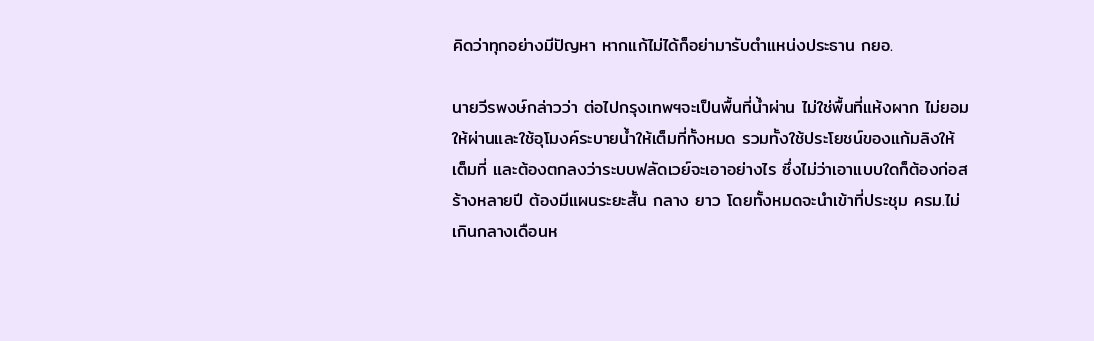คิดว่าทุกอย่างมีปัญหา หากแก้ไม่ได้ก็อย่ามารับตำแหน่งประธาน กยอ.

นายวีรพงษ์กล่าวว่า ต่อไปกรุงเทพฯจะเป็นพื้นที่น้ำผ่าน ไม่ใช่พื้นที่แห้งผาก ไม่ยอมให้ผ่านและใช้อุโมงค์ระบายน้ำให้เต็มที่ทั้งหมด รวมทั้งใช้ประโยชน์ของแก้มลิงให้เต็มที่ และต้องตกลงว่าระบบฟลัดเวย์จะเอาอย่างไร ซึ่งไม่ว่าเอาแบบใดก็ต้องก่อสร้างหลายปี ต้องมีแผนระยะสั้น กลาง ยาว โดยทั้งหมดจะนำเข้าที่ประชุม ครม.ไม่เกินกลางเดือนห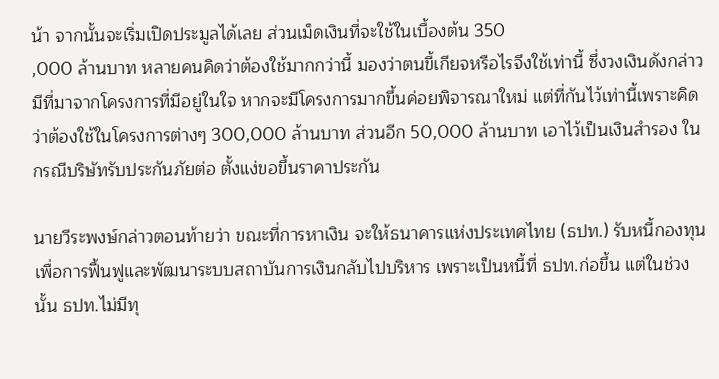น้า จากนั้นจะเริ่มเปิดประมูลได้เลย ส่วนเม็ดเงินที่จะใช้ในเบื้องต้น 350
,000 ล้านบาท หลายคนคิดว่าต้องใช้มากกว่านี้ มองว่าตนขี้เกียจหรือไรจึงใช้เท่านี้ ซึ่งวงเงินดังกล่าวมีที่มาจากโครงการที่มีอยู่ในใจ หากจะมีโครงการมากขึ้นค่อยพิจารณาใหม่ แต่ที่กันไว้เท่านี้เพราะคิดว่าต้องใช้ในโครงการต่างๆ 300,000 ล้านบาท ส่วนอีก 50,000 ล้านบาท เอาไว้เป็นเงินสำรอง ในกรณีบริษัทรับประกันภัยต่อ ตั้งแง่ขอขึ้นราคาประกัน

นายวีระพงษ์กล่าวตอนท้ายว่า ขณะที่การหาเงิน จะให้ธนาคารแห่งประเทศไทย (ธปท.) รับหนี้กองทุนเพื่อการฟื้นฟูและพัฒนาระบบสถาบันการเงินกลับไปบริหาร เพราะเป็นหนี้ที่ ธปท.ก่อขึ้น แต่ในช่วงนั้น ธปท.ไม่มีทุ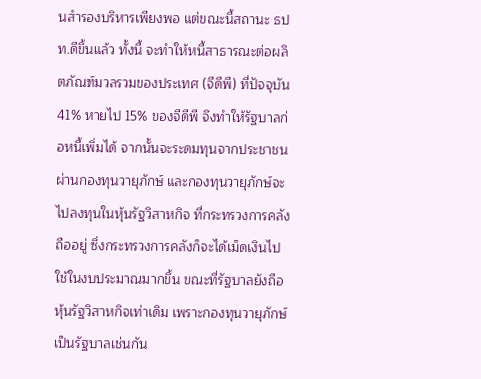นสำรองบริหารเพียงพอ แต่ขณะนี้สถานะ ธปท.ดีขึ้นแล้ว ทั้งนี้ จะทำให้หนี้สาธารณะต่อผลิตภัณฑ์มวลรวมของประเทศ (จีดีพี) ที่ปัจจุบัน 41% หายไป 15% ของจีดีพี จึงทำให้รัฐบาลก่อหนี้เพิ่มได้ จากนั้นจะระดมทุนจากประชาชนผ่านกองทุนวายุภักษ์ และกองทุนวายุภักษ์จะไปลงทุนในหุ้นรัฐวิสาหกิจ ที่กระทรวงการคลังถืออยู่ ซึ่งกระทรวงการคลังก็จะได้เม็ดเงินไปใช้ในงบประมาณมากขึ้น ขณะที่รัฐบาลยังถือหุ้นรัฐวิสาหกิจเท่าเดิม เพราะกองทุนวายุภักษ์เป็นรัฐบาลเช่นกัน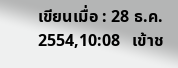เขียนเมื่อ : 28 ธ.ค. 2554,10:08   เข้าช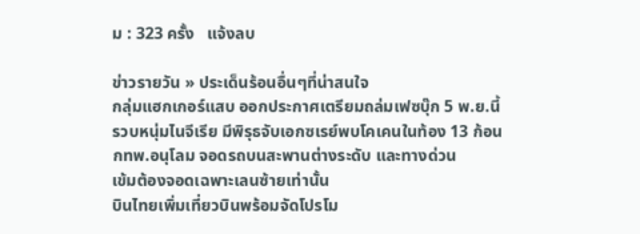ม : 323 ครั้ง   แจ้งลบ

ข่าวรายวัน » ประเด็นร้อนอื่นๆที่น่าสนใจ
กลุ่มแฮกเกอร์แสบ ออกประกาศเตรียมถล่มเฟซบุ๊ก 5 พ.ย.นี้
รวบหนุ่มไนจีเรีย มีพิรุธจับเอกซเรย์พบโคเคนในท้อง 13 ก้อน
กทพ.อนุโลม จอดรถบนสะพานต่างระดับ และทางด่วน
เข้มต้องจอดเฉพาะเลนซ้ายเท่านั้น
บินไทยเพิ่มเที่ยวบินพร้อมจัดโปรโม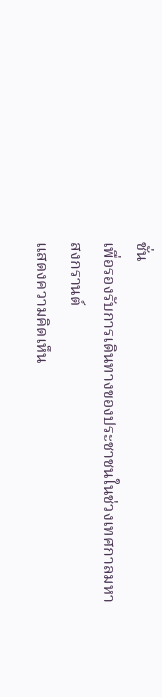ชั่น
เพื่อรองรับการเดินทางของประชาชนในช่วงเทศกาลมหาสงกรานต์
แสดงความคิดเห็น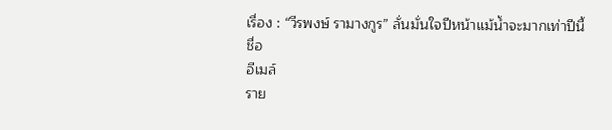เรื่อง : “วีรพงษ์ รามางกูร” ลั่นมั่นใจปีหน้าแม้น้ำจะมากเท่าปีนี้
ชื่อ
อีเมล์
ราย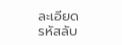ละเอียด
รหัสลับ